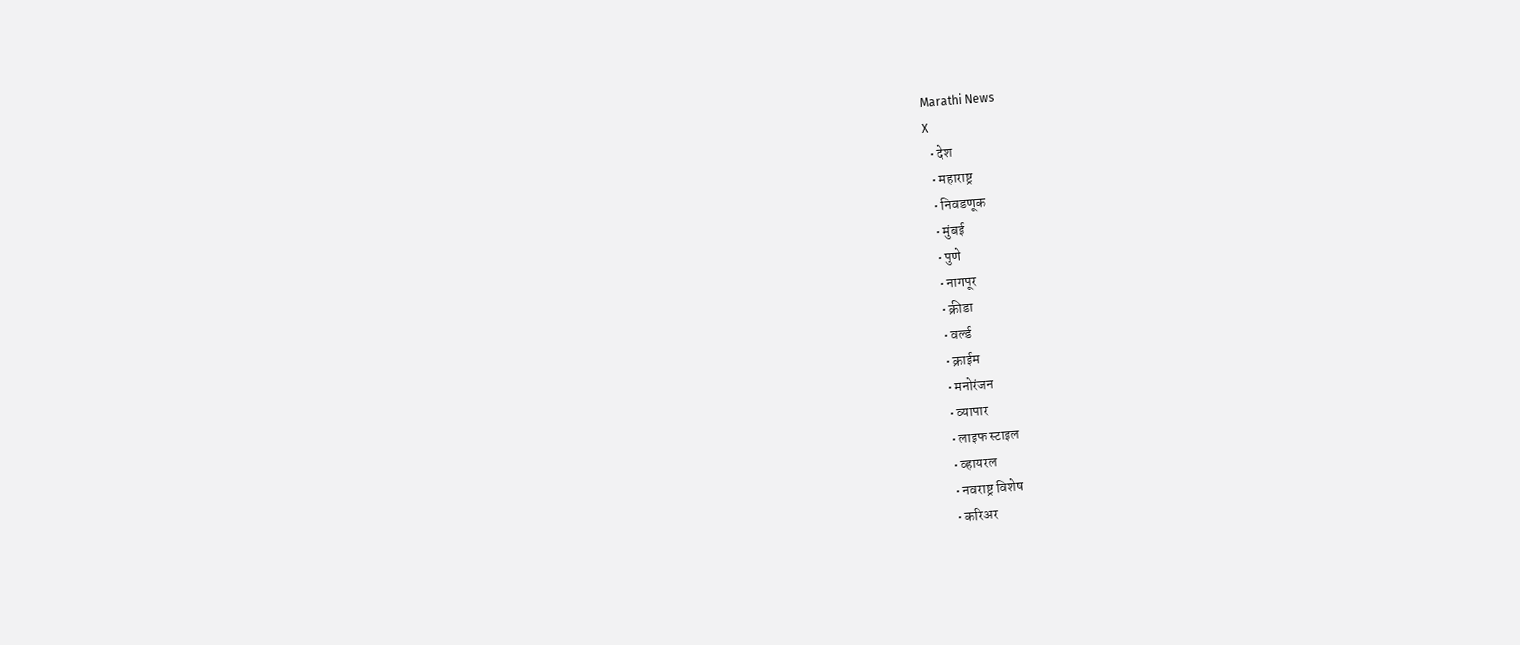Marathi News
X
  • देश
  • महाराष्ट्र
  • निवडणूक
  • मुंबई
  • पुणे
  • नागपूर
  • क्रीडा
  • वर्ल्ड
  • क्राईम
  • मनोरंजन
  • व्यापार
  • लाइफ स्टाइल
  • व्हायरल
  • नवराष्ट्र विशेष
  • करिअर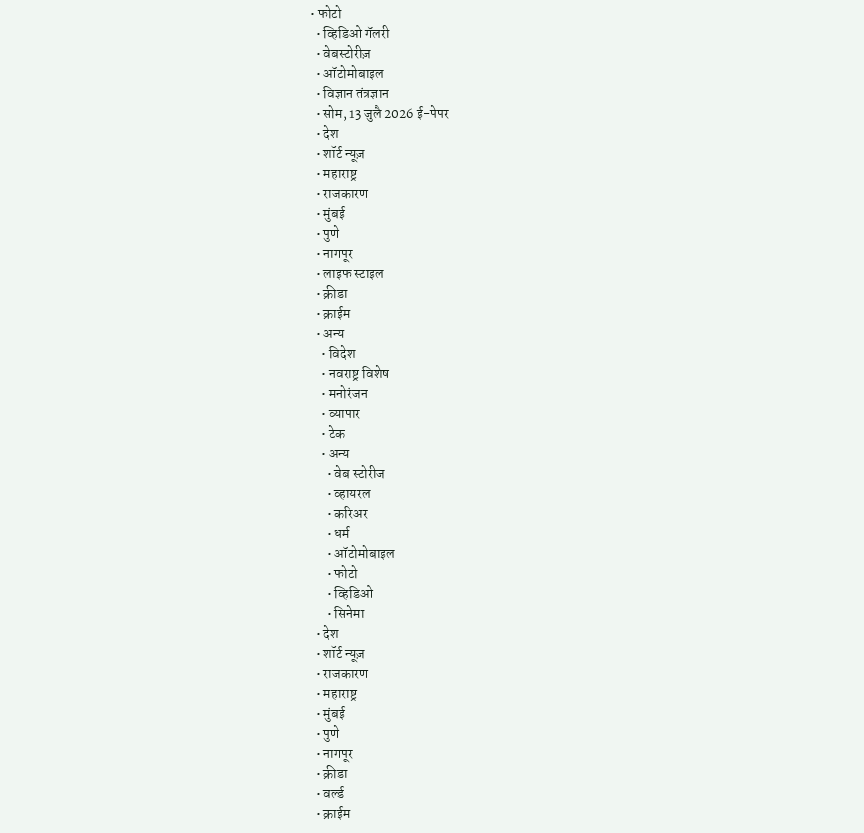• फोटो
  • व्हिडिओ गॅलरी
  • वेबस्टोरीज़
  • ऑटोमोबाइल
  • विज्ञान तंत्रज्ञान
  • सोम, 13 जुलै 2026 ई-पेपर
  • देश
  • शॉर्ट न्यूज़
  • महाराष्ट्र
  • राजकारण
  • मुंबई
  • पुणे
  • नागपूर
  • लाइफ स्टाइल
  • क्रीडा
  • क्राईम
  • अन्य
    • विदेश
    • नवराष्ट्र विशेष
    • मनोरंजन
    • व्यापार
    • टेक
    • अन्य
      • वेब स्टोरीज
      • व्हायरल
      • करिअर
      • धर्म
      • ऑटोमोबाइल
      • फोटो
      • व्हिडिओ
      • सिनेमा
  • देश
  • शॉर्ट न्यूज़
  • राजकारण
  • महाराष्ट्र
  • मुंबई
  • पुणे
  • नागपूर
  • क्रीडा
  • वर्ल्ड
  • क्राईम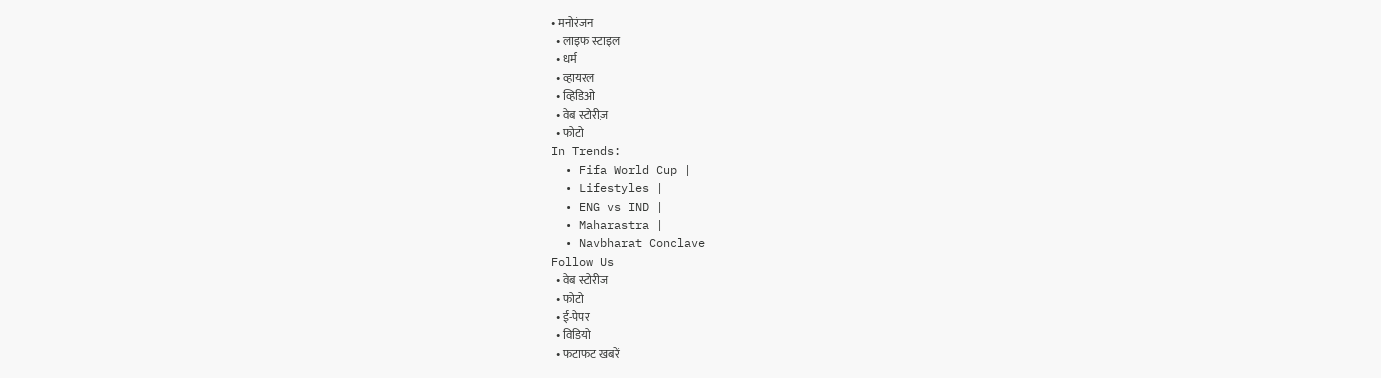• मनोरंजन
  • लाइफ स्टाइल
  • धर्म
  • व्हायरल
  • व्हिडिओ
  • वेब स्टोरीज़
  • फोटो
In Trends:
  • Fifa World Cup |
  • Lifestyles |
  • ENG vs IND |
  • Maharastra |
  • Navbharat Conclave
Follow Us
  • वेब स्टोरीज
  • फोटो
  • ई-पेपर
  • विडियो
  • फटाफट खबरें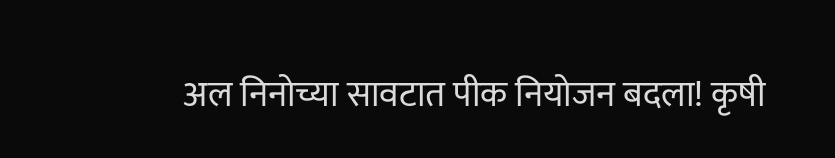अल निनोच्या सावटात पीक नियोजन बदला! कृषी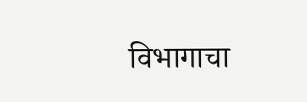विभागाचा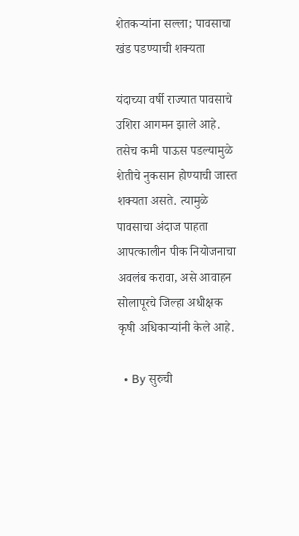शेतकऱ्यांना सल्ला; पावसाचा खंड पडण्याची शक्यता

यंदाच्या वर्षी राज्यात पावसाचे उशिरा आगमन झाले आहे. तसेच कमी पाऊस पडल्यामुळे शेतीचे नुकसान होण्याची जास्त शक्यता असते. त्यामुळे पावसाचा अंदाज पाहता आपत्कालीन पीक नियोजनाचा अवलंब करावा, असे आवाहन सोलापूरचे जिल्हा अधीक्षक कृषी अधिकाऱ्यांनी केले आहे.

  • By सुरुची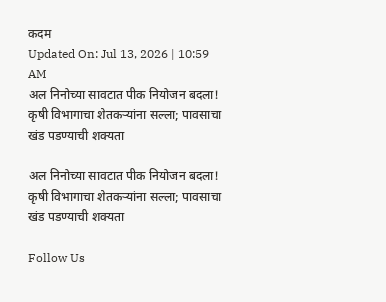कदम
Updated On: Jul 13, 2026 | 10:59 AM
अल निनोच्या सावटात पीक नियोजन बदला! कृषी विभागाचा शेतकऱ्यांना सल्ला; पावसाचा खंड पडण्याची शक्यता

अल निनोच्या सावटात पीक नियोजन बदला! कृषी विभागाचा शेतकऱ्यांना सल्ला; पावसाचा खंड पडण्याची शक्यता

Follow Us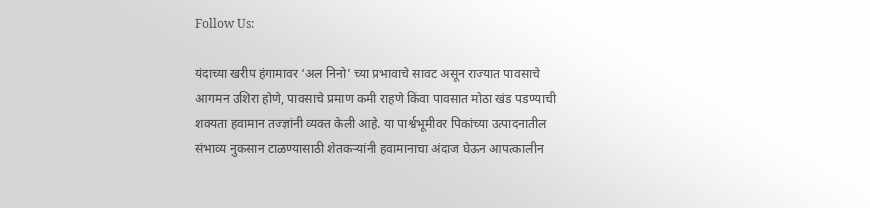Follow Us:

यंदाच्या खरीप हंगामावर ‘अल निनो’ च्या प्रभावाचे सावट असून राज्यात पावसाचे आगमन उशिरा होणे, पावसाचे प्रमाण कमी राहणे किंवा पावसात मोठा खंड पडण्याची शक्यता हवामान तज्ज्ञांनी व्यक्त केली आहे. या पार्श्वभूमीवर पिकांच्या उत्पादनातील संभाव्य नुकसान टाळण्यासाठी शेतकऱ्यांनी हवामानाचा अंदाज घेऊन आपत्कालीन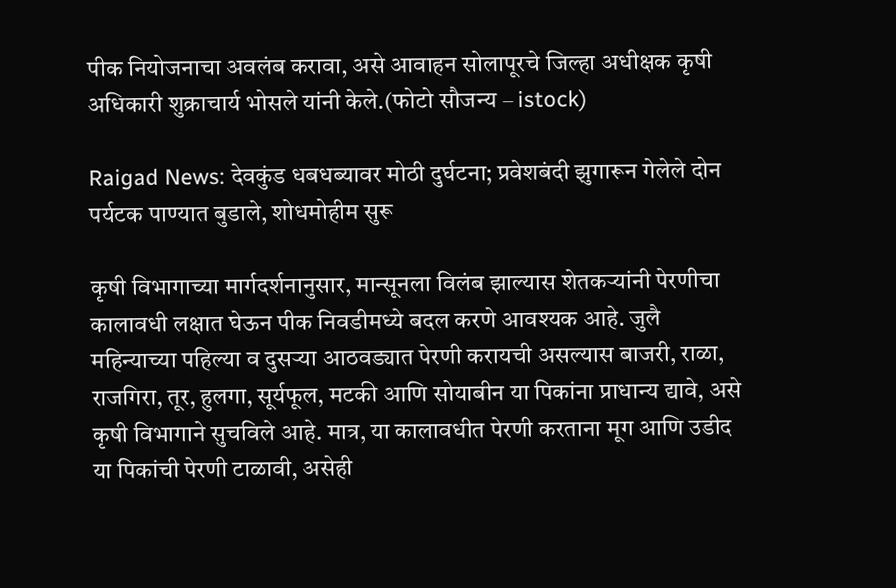पीक नियोजनाचा अवलंब करावा, असे आवाहन सोलापूरचे जिल्हा अधीक्षक कृषी अधिकारी शुक्राचार्य भोसले यांनी केले.(फोटो सौजन्य – istock)

Raigad News: देवकुंड धबधब्यावर मोठी दुर्घटना; प्रवेशबंदी झुगारून गेलेले दोन पर्यटक पाण्यात बुडाले, शोधमोहीम सुरू

कृषी विभागाच्या मार्गदर्शनानुसार, मान्सूनला विलंब झाल्यास शेतकऱ्यांनी पेरणीचा कालावधी लक्षात घेऊन पीक निवडीमध्ये बदल करणे आवश्यक आहे. जुलै महिन्याच्या पहिल्या व दुसऱ्या आठवड्यात पेरणी करायची असल्यास बाजरी, राळा, राजगिरा, तूर, हुलगा, सूर्यफूल, मटकी आणि सोयाबीन या पिकांना प्राधान्य द्यावे, असे कृषी विभागाने सुचविले आहे. मात्र, या कालावधीत पेरणी करताना मूग आणि उडीद या पिकांची पेरणी टाळावी, असेही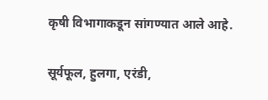कृषी विभागाकडून सांगण्यात आले आहे.

सूर्यफूल, हुलगा, एरंडी,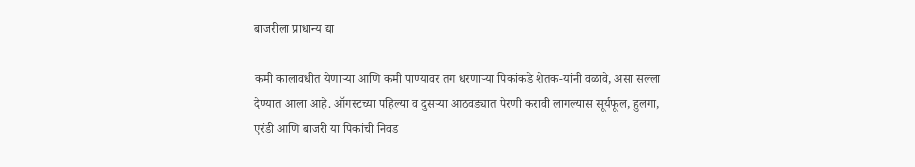बाजरीला प्राधान्य द्या

कमी कालावधीत येणाऱ्या आणि कमी पाण्यावर तग धरणाऱ्या पिकांकडे शेतक-यांनी वळावे, असा सल्ला देण्यात आला आहे. ऑगस्टच्या पहिल्या व दुसऱ्या आठवड्यात पेरणी करावी लागल्यास सूर्यफूल, हुलगा, एरंडी आणि बाजरी या पिकांची निवड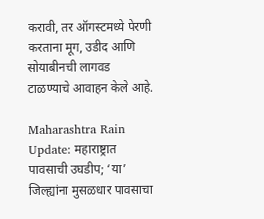करावी, तर ऑगस्टमध्ये पेरणी करताना मूग, उडीद आणि सोयाबीनची लागवड टाळण्याचे आवाहन केले आहे.

Maharashtra Rain Update: महाराष्ट्रात पावसाची उघडीप; ‘या’ जिल्ह्यांना मुसळधार पावसाचा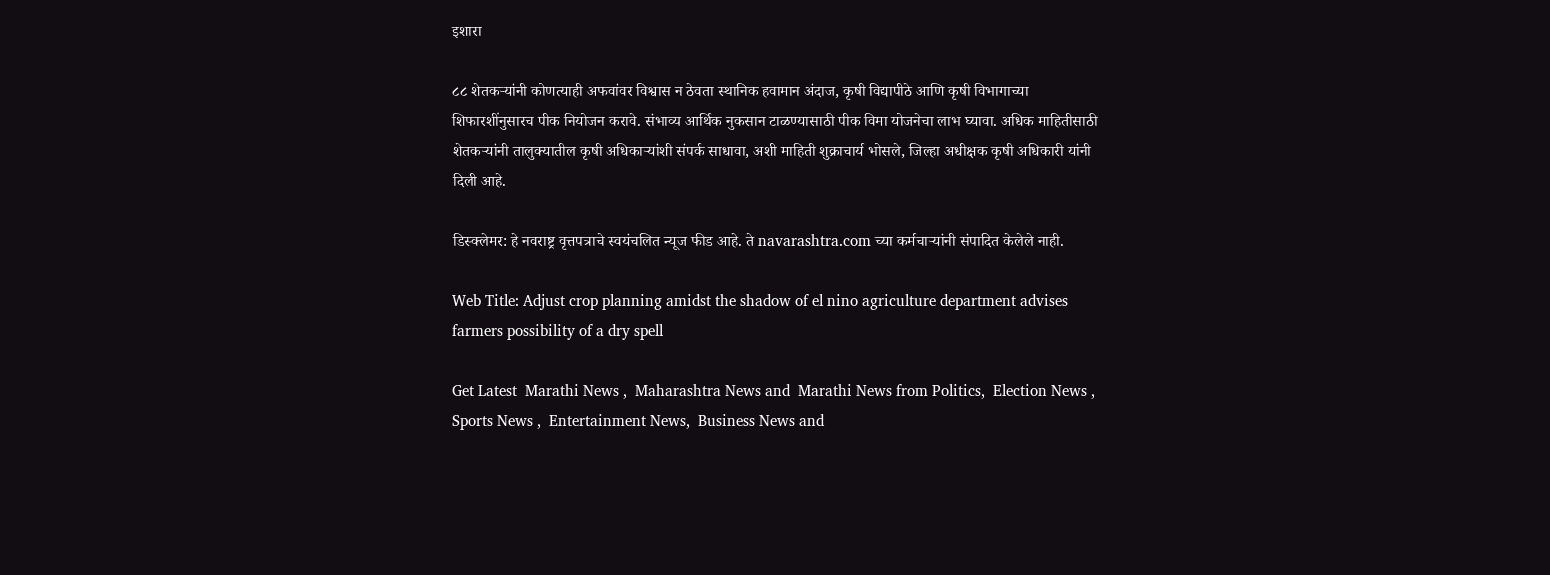इशारा

८८ शेतकऱ्यांनी कोणत्याही अफवांवर विश्वास न ठेवता स्थानिक हवामान अंदाज, कृषी विद्यापीठे आणि कृषी विभागाच्या शिफारशींनुसारच पीक नियोजन करावे. संभाव्य आर्थिक नुकसान टाळण्यासाठी पीक विमा योजनेचा लाभ घ्यावा. अधिक माहितीसाठी शेतकऱ्यांनी तालुक्यातील कृषी अधिकाऱ्यांशी संपर्क साधावा, अशी माहिती शुक्राचार्य भोसले, जिल्हा अधीक्षक कृषी अधिकारी यांनी दिली आहे.

डिस्क्लेमर: हे नवराष्ट्र वृत्तपत्राचे स्वयंचलित न्यूज फीड आहे. ते navarashtra.com च्या कर्मचाऱ्यांनी संपादित केलेले नाही.

Web Title: Adjust crop planning amidst the shadow of el nino agriculture department advises farmers possibility of a dry spell

Get Latest  Marathi News ,  Maharashtra News and  Marathi News from Politics,  Election News ,  Sports News ,  Entertainment News,  Business News and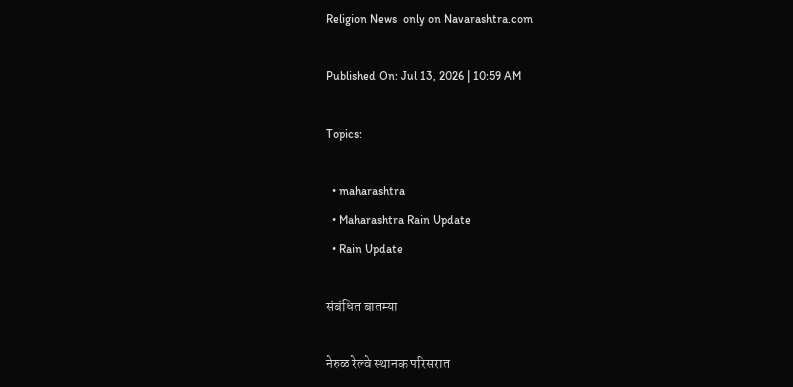Religion News  only on Navarashtra.com

Published On: Jul 13, 2026 | 10:59 AM

Topics:

  • maharashtra
  • Maharashtra Rain Update
  • Rain Update

संबंधित बातम्या

नेरुळ रेल्वे स्थानक परिसरात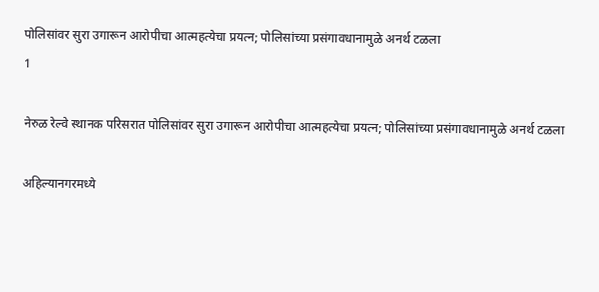पोलिसांवर सुरा उगारून आरोपीचा आत्महत्येचा प्रयत्न; पोलिसांच्या प्रसंगावधानामुळे अनर्थ टळला
1

नेरुळ रेल्वे स्थानक परिसरात पोलिसांवर सुरा उगारून आरोपीचा आत्महत्येचा प्रयत्न; पोलिसांच्या प्रसंगावधानामुळे अनर्थ टळला

अहिल्यानगरमध्ये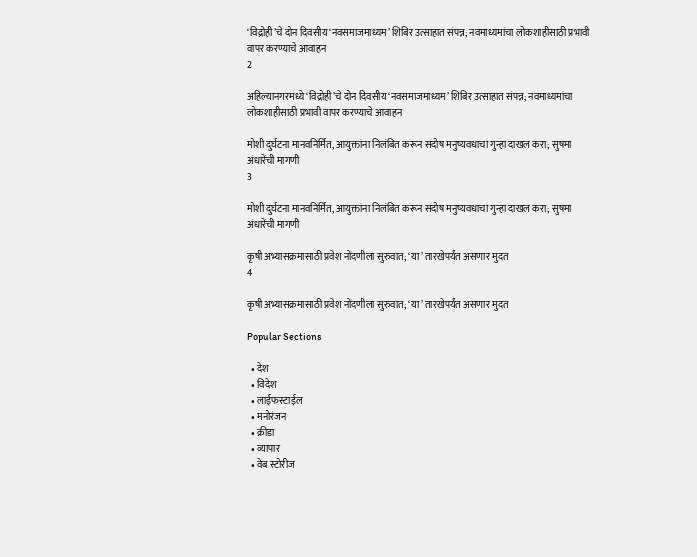‘विद्रोही’चे दोन दिवसीय ‘नवसमाजमाध्यम’ शिबिर उत्साहात संपन्न; नवमाध्यमांचा लोकशाहीसाठी प्रभावी वापर करण्याचे आवाहन
2

अहिल्यानगरमध्ये ‘विद्रोही’चे दोन दिवसीय ‘नवसमाजमाध्यम’ शिबिर उत्साहात संपन्न; नवमाध्यमांचा लोकशाहीसाठी प्रभावी वापर करण्याचे आवाहन

मोशी दुर्घटना मानवनिर्मित, आयुक्तांना निलंबित करून सदोष मनुष्यवधाचा गुन्हा दाखल करा; सुषमा अंधारेंची मागणी
3

मोशी दुर्घटना मानवनिर्मित, आयुक्तांना निलंबित करून सदोष मनुष्यवधाचा गुन्हा दाखल करा; सुषमा अंधारेंची मागणी

कृषी अभ्यासक्रमासाठी प्रवेश नोंदणीला सुरुवात; ‘या’ तारखेपर्यंत असणार मुदत
4

कृषी अभ्यासक्रमासाठी प्रवेश नोंदणीला सुरुवात; ‘या’ तारखेपर्यंत असणार मुदत

Popular Sections

  • देश
  • विदेश
  • लाईफस्टाईल
  • मनोरंजन
  • क्रीडा
  • व्यापार
  • वेब स्टोरीज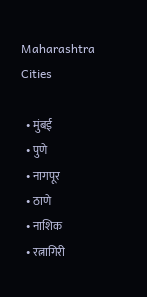Maharashtra Cities

  • मुंबई
  • पुणे
  • नागपूर
  • ठाणे
  • नाशिक
  • रत्नागिरी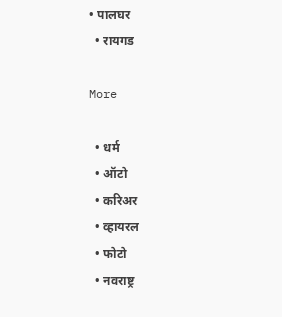• पालघर
  • रायगड

More

  • धर्म
  • ऑटो
  • करिअर
  • व्हायरल
  • फोटो
  • नवराष्ट्र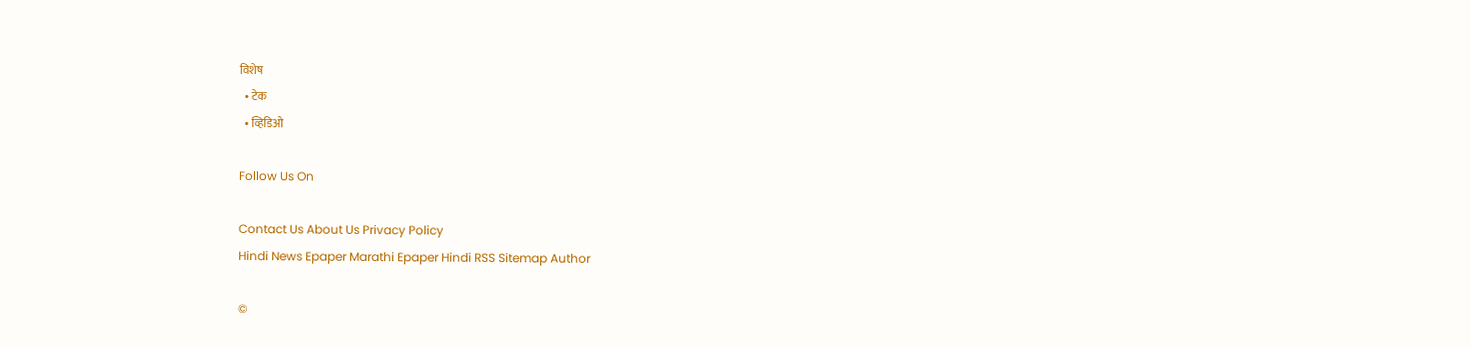विशेष
  • टेक
  • व्हिडिओ

Follow Us On

Contact Us About Us Privacy Policy
Hindi News Epaper Marathi Epaper Hindi RSS Sitemap Author

©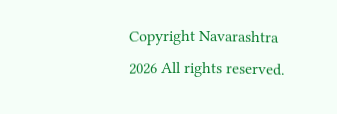Copyright Navarashtra 2026 All rights reserved.